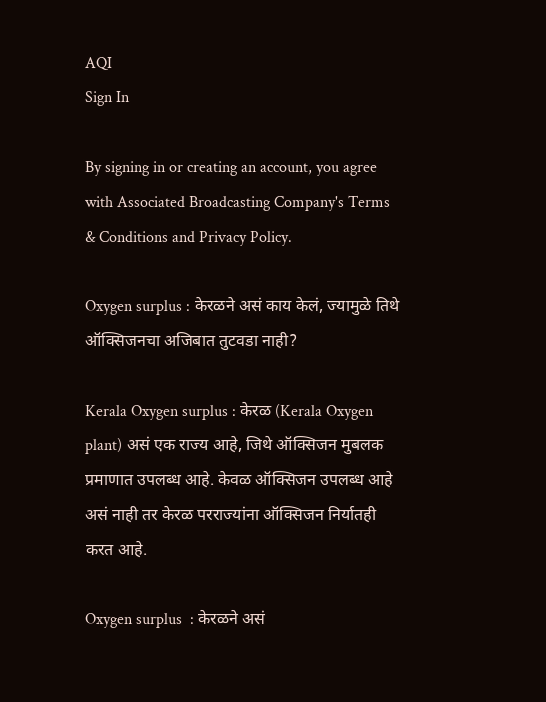AQI
Sign In

By signing in or creating an account, you agree with Associated Broadcasting Company's Terms & Conditions and Privacy Policy.

Oxygen surplus : केरळने असं काय केलं, ज्यामुळे तिथे ऑक्सिजनचा अजिबात तुटवडा नाही?

Kerala Oxygen surplus : केरळ (Kerala Oxygen plant) असं एक राज्य आहे, जिथे ऑक्सिजन मुबलक प्रमाणात उपलब्ध आहे. केवळ ऑक्सिजन उपलब्ध आहे असं नाही तर केरळ परराज्यांना ऑक्सिजन निर्यातही करत आहे.

Oxygen surplus  : केरळने असं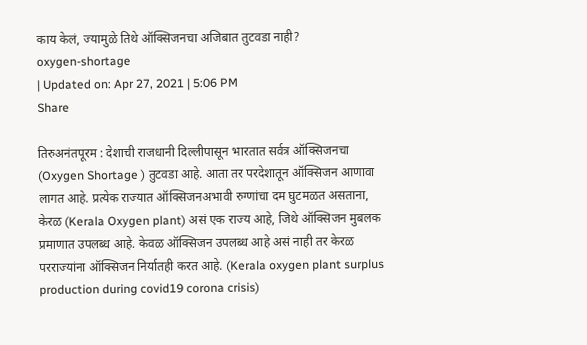काय केलं, ज्यामुळे तिथे ऑक्सिजनचा अजिबात तुटवडा नाही?
oxygen-shortage
| Updated on: Apr 27, 2021 | 5:06 PM
Share

तिरुअनंतपूरम : देशाची राजधानी दिल्लीपासून भारतात सर्वत्र ऑक्सिजनचा  (Oxygen Shortage ) तुटवडा आहे. आता तर परदेशातून ऑक्सिजन आणावा लागत आहे. प्रत्येक राज्यात ऑक्सिजनअभावी रुग्णांचा दम घुटमळत असताना, केरळ (Kerala Oxygen plant) असं एक राज्य आहे, जिथे ऑक्सिजन मुबलक प्रमाणात उपलब्ध आहे. केवळ ऑक्सिजन उपलब्ध आहे असं नाही तर केरळ परराज्यांना ऑक्सिजन निर्यातही करत आहे. (Kerala oxygen plant surplus production during covid19 corona crisis)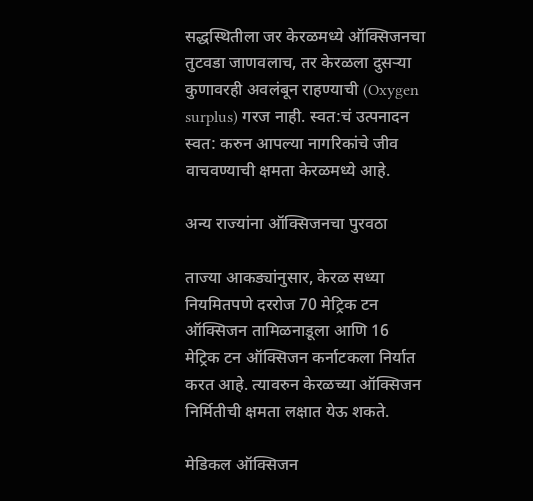सद्धस्थितीला जर केरळमध्ये ऑक्सिजनचा तुटवडा जाणवलाच, तर केरळला दुसऱ्या कुणावरही अवलंबून राहण्याची (Oxygen surplus) गरज नाही. स्वत:चं उत्पनादन स्वत: करुन आपल्या नागरिकांचे जीव वाचवण्याची क्षमता केरळमध्ये आहे.

अन्य राज्यांना ऑक्सिजनचा पुरवठा

ताज्या आकड्यांनुसार, केरळ सध्या नियमितपणे दररोज 70 मेट्रिक टन ऑक्सिजन तामिळनाडूला आणि 16 मेट्रिक टन ऑक्सिजन कर्नाटकला निर्यात करत आहे. त्यावरुन केरळच्या ऑक्सिजन निर्मितीची क्षमता लक्षात येऊ शकते.

मेडिकल ऑक्सिजन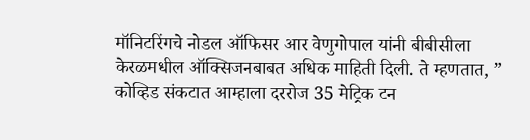मॉनिटरिंगचे नोडल ऑफिसर आर वेणुगोपाल यांनी बीबीसीला केरळमधील ऑक्सिजनबाबत अधिक माहिती दिली. ते म्हणतात, ” कोव्हिड संकटात आम्हाला दररोज 35 मेट्रिक टन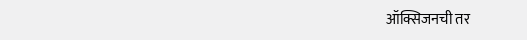ऑक्सिजनची तर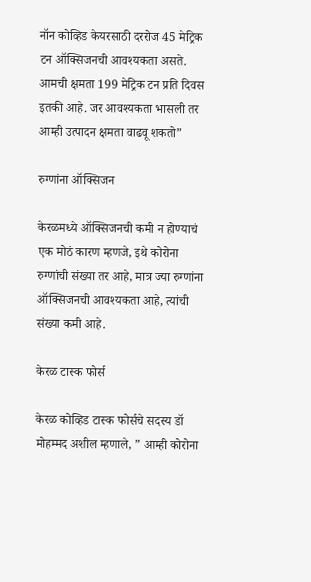नॉन कोव्हिड केयरसाठी दररोज 45 मेट्रिक टन ऑक्सिजनची आवश्यकता असते. आमची क्षमता 199 मेट्रिक टन प्रति दिवस इतकी आहे. जर आवश्यकता भासली तर आम्ही उत्पादन क्षमता वाढवू शकतो”

रुग्णांना ऑक्सिजन

केरळमध्ये ऑक्सिजनची कमी न होण्याचं एक मोठं कारण म्हणजे, इथे कोरोना रुग्णांची संख्या तर आहे, मात्र ज्या रुग्णांना ऑक्सिजनची आवश्यकता आहे, त्यांची संख्या कमी आहे.

केरळ टास्क फोर्स

केरळ कोव्हिड टास्क फोर्सचे सदस्य डॉ मोहम्मद अशील म्हणाले, ” आम्ही कोरोना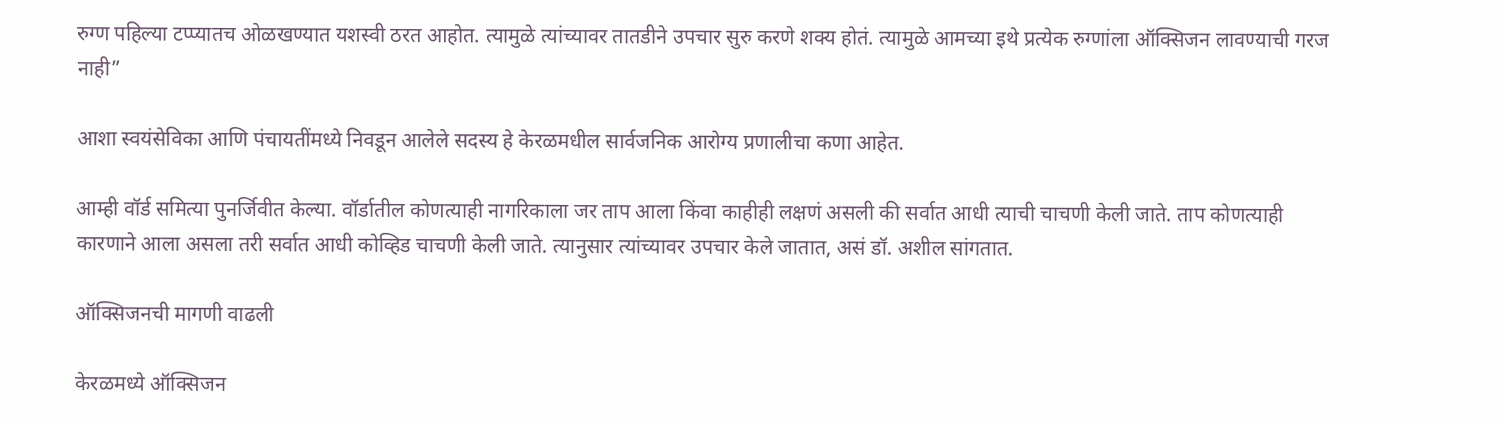रुग्ण पहिल्या टप्प्यातच ओळखण्यात यशस्वी ठरत आहोत. त्यामुळे त्यांच्यावर तातडीने उपचार सुरु करणे शक्य होतं. त्यामुळे आमच्या इथे प्रत्येक रुग्णांला ऑक्सिजन लावण्याची गरज नाही”

आशा स्वयंसेविका आणि पंचायतींमध्ये निवडून आलेले सदस्य हे केरळमधील सार्वजनिक आरोग्य प्रणालीचा कणा आहेत.

आम्ही वॉर्ड समित्या पुनर्जिवीत केल्या. वॉर्डातील कोणत्याही नागरिकाला जर ताप आला किंवा काहीही लक्षणं असली की सर्वात आधी त्याची चाचणी केली जाते. ताप कोणत्याही कारणाने आला असला तरी सर्वात आधी कोव्हिड चाचणी केली जाते. त्यानुसार त्यांच्यावर उपचार केले जातात, असं डॉ. अशील सांगतात.

ऑक्सिजनची मागणी वाढली

केरळमध्ये ऑक्सिजन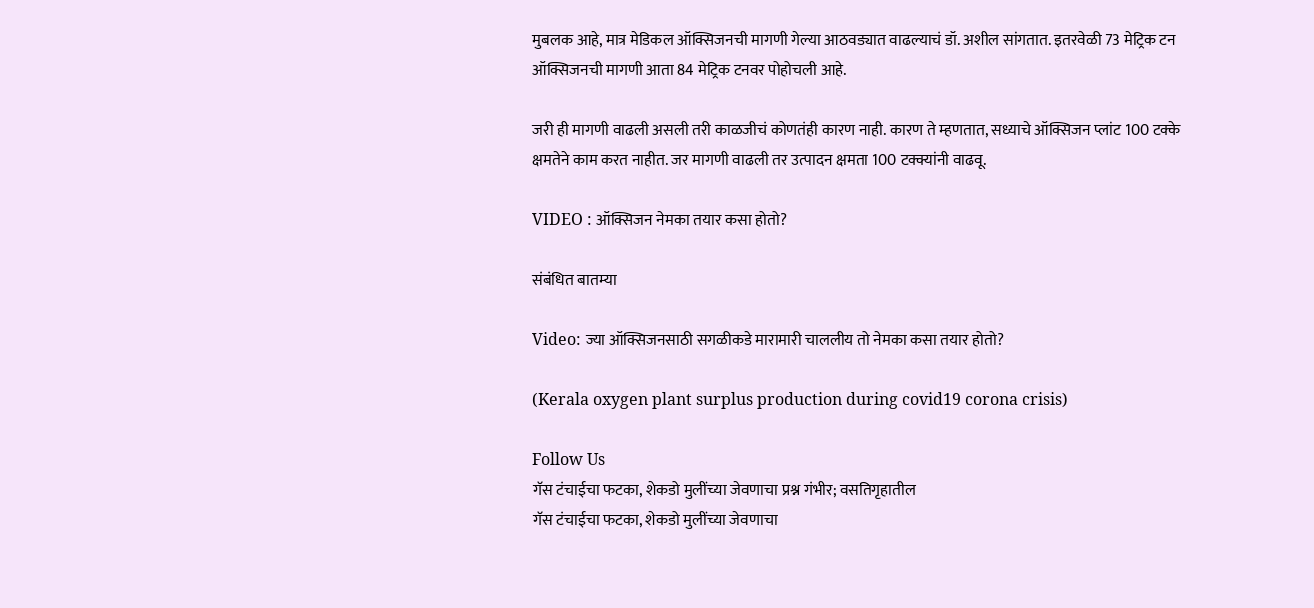मुबलक आहे, मात्र मेडिकल ऑक्सिजनची मागणी गेल्या आठवड्यात वाढल्याचं डॉ. अशील सांगतात. इतरवेळी 73 मेट्रिक टन ऑक्सिजनची मागणी आता 84 मेट्रिक टनवर पोहोचली आहे.

जरी ही मागणी वाढली असली तरी काळजीचं कोणतंही कारण नाही. कारण ते म्हणतात, सध्याचे ऑक्सिजन प्लांट 100 टक्के क्षमतेने काम करत नाहीत. जर मागणी वाढली तर उत्पादन क्षमता 100 टक्क्यांनी वाढवू.

VIDEO : ऑक्सिजन नेमका तयार कसा होतो?

संबंधित बातम्या

Video: ज्या ऑक्सिजनसाठी सगळीकडे मारामारी चाललीय तो नेमका कसा तयार होतो?

(Kerala oxygen plant surplus production during covid19 corona crisis)

Follow Us
गॅस टंचाईचा फटका, शेकडो मुलींच्या जेवणाचा प्रश्न गंभीर; वसतिगृहातील
गॅस टंचाईचा फटका, शेकडो मुलींच्या जेवणाचा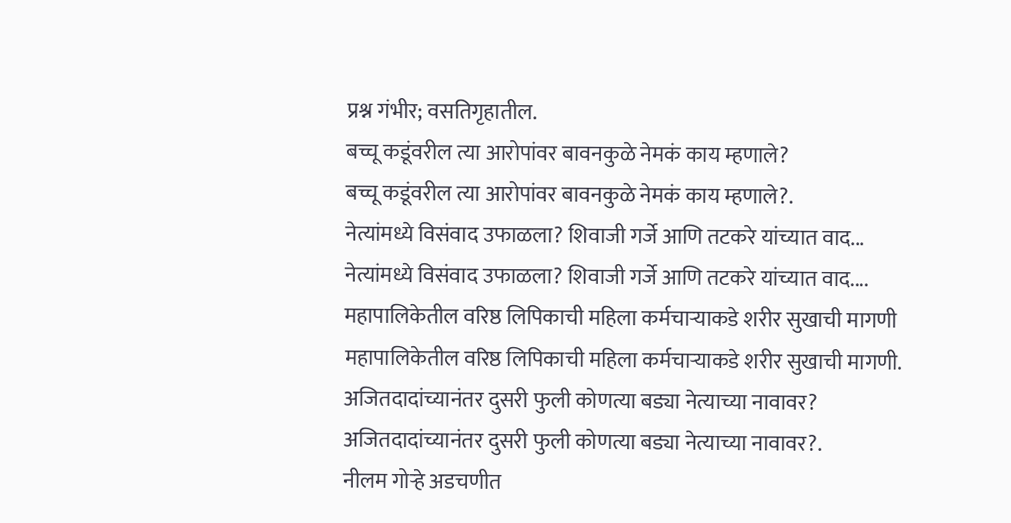प्रश्न गंभीर; वसतिगृहातील.
बच्चू कडूंवरील त्या आरोपांवर बावनकुळे नेमकं काय म्हणाले?
बच्चू कडूंवरील त्या आरोपांवर बावनकुळे नेमकं काय म्हणाले?.
नेत्यांमध्ये विसंवाद उफाळला? शिवाजी गर्जे आणि तटकरे यांच्यात वाद...
नेत्यांमध्ये विसंवाद उफाळला? शिवाजी गर्जे आणि तटकरे यांच्यात वाद....
महापालिकेतील वरिष्ठ लिपिकाची महिला कर्मचाऱ्याकडे शरीर सुखाची मागणी
महापालिकेतील वरिष्ठ लिपिकाची महिला कर्मचाऱ्याकडे शरीर सुखाची मागणी.
अजितदादांच्यानंतर दुसरी फुली कोणत्या बड्या नेत्याच्या नावावर?
अजितदादांच्यानंतर दुसरी फुली कोणत्या बड्या नेत्याच्या नावावर?.
नीलम गोऱ्हे अडचणीत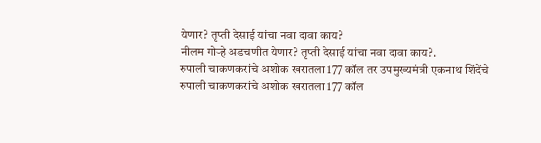येणार? तृप्ती देसाई यांचा नवा दावा काय?
नीलम गोऱ्हे अडचणीत येणार? तृप्ती देसाई यांचा नवा दावा काय?.
रुपाली चाकणकरांचे अशोक खरातला 177 कॉल तर उपमुख्यमंत्री एकनाथ शिंदेंचे
रुपाली चाकणकरांचे अशोक खरातला 177 कॉल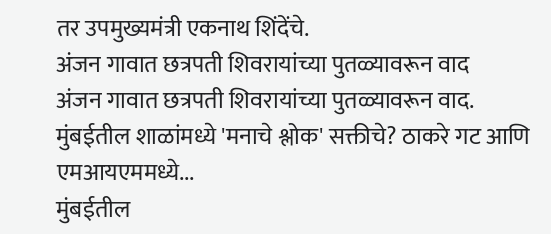तर उपमुख्यमंत्री एकनाथ शिंदेंचे.
अंजन गावात छत्रपती शिवरायांच्या पुतळ्यावरून वाद
अंजन गावात छत्रपती शिवरायांच्या पुतळ्यावरून वाद.
मुंबईतील शाळांमध्ये 'मनाचे श्लोक' सक्तीचे? ठाकरे गट आणि एमआयएममध्ये...
मुंबईतील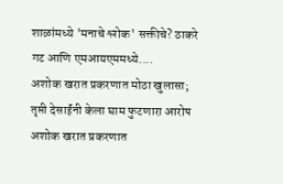शाळांमध्ये 'मनाचे श्लोक' सक्तीचे? ठाकरे गट आणि एमआयएममध्ये....
अशोक खरात प्रकरणात मोठा खुलासा; तृप्ती देसाईंनी केला घाम फुटणारा आरोप
अशोक खरात प्रकरणात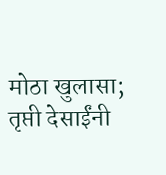मोठा खुलासा; तृप्ती देसाईंनी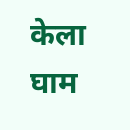केला घाम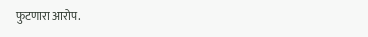फुटणारा आरोप.